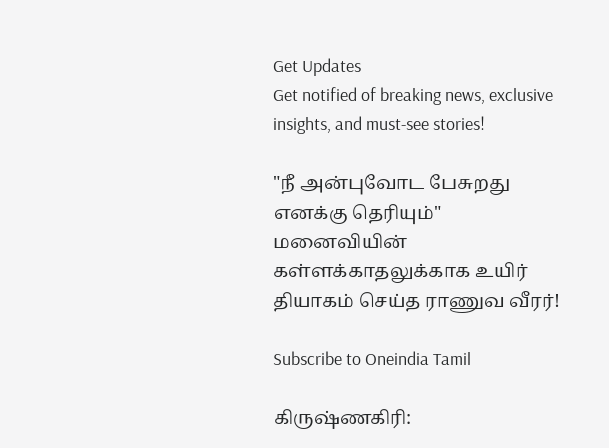Get Updates
Get notified of breaking news, exclusive insights, and must-see stories!

"நீ அன்புவோட பேசுறது எனக்கு தெரியும்" மனைவியின் கள்ளக்காதலுக்காக உயிர் தியாகம் செய்த ராணுவ வீரர்!

Subscribe to Oneindia Tamil

கிருஷ்ணகிரி: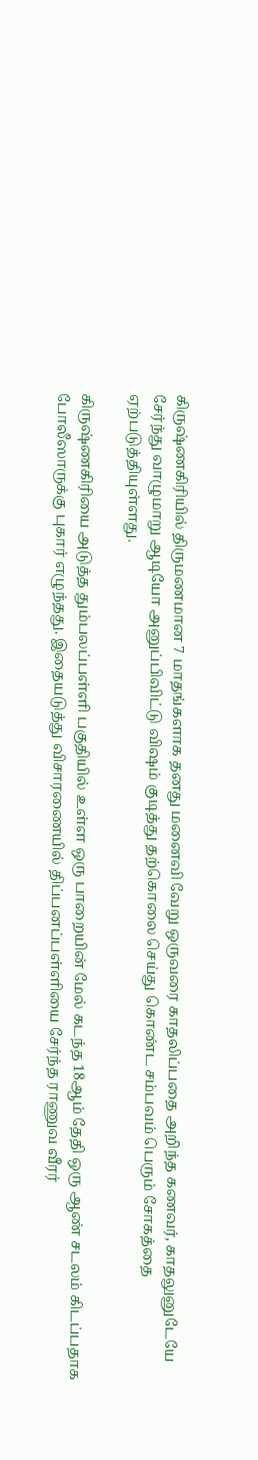கிருஷ்ணகிரியில் திருமணமான 7 மாதங்களாக தனது மனைவி வேறு ஒருவரை காதலிப்பதை அறிந்த கணவர், காதலுனுடேயே சேர்ந்து வாழுமாறு ஆடியோ அனுப்பிவிட்டு விஷம் குடித்து தற்கொலை செய்து கொண்ட சம்பவம் பெரும் சோகத்தை ஏற்படுத்தியுள்ளது.

கிருஷ்ணகிரியை அடுத்த தும்பலப்பள்ளி பகுதியில் உள்ள ஒரு பாறையின் மேல் கடந்த 18ஆம் தேதி ஒரு ஆண் சடலம் கிடப்பதாக போலீஸாருக்கு புகார் எழுந்தது. இதையடுத்து விசாரணையில் திப்பனப்பள்ளியை சேர்ந்த ராணுவ வீரர்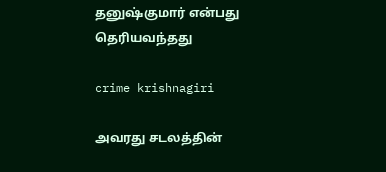தனுஷ்குமார் என்பது தெரியவந்தது

crime krishnagiri

அவரது சடலத்தின்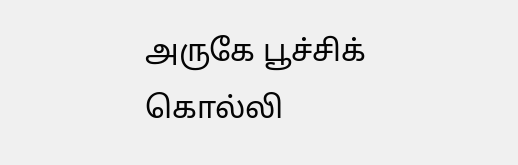அருகே பூச்சிக் கொல்லி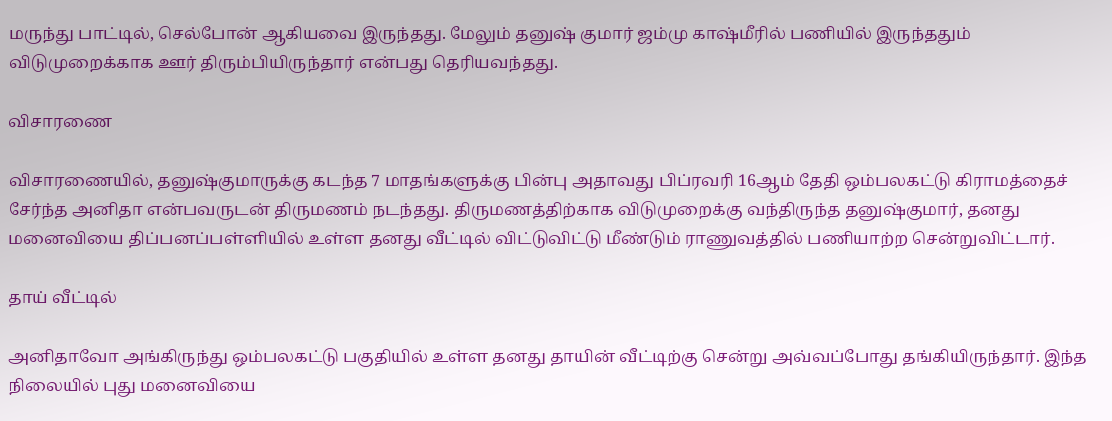மருந்து பாட்டில், செல்போன் ஆகியவை இருந்தது. மேலும் தனுஷ் குமார் ஜம்மு காஷ்மீரில் பணியில் இருந்ததும் விடுமுறைக்காக ஊர் திரும்பியிருந்தார் என்பது தெரியவந்தது.

விசாரணை

விசாரணையில், தனுஷ்குமாருக்கு கடந்த 7 மாதங்களுக்கு பின்பு அதாவது பிப்ரவரி 16ஆம் தேதி ஒம்பலகட்டு கிராமத்தைச் சேர்ந்த அனிதா என்பவருடன் திருமணம் நடந்தது. திருமணத்திற்காக விடுமுறைக்கு வந்திருந்த தனுஷ்குமார், தனது மனைவியை திப்பனப்பள்ளியில் உள்ள தனது வீட்டில் விட்டுவிட்டு மீண்டும் ராணுவத்தில் பணியாற்ற சென்றுவிட்டார்.

தாய் வீட்டில்

அனிதாவோ அங்கிருந்து ஒம்பலகட்டு பகுதியில் உள்ள தனது தாயின் வீட்டிற்கு சென்று அவ்வப்போது தங்கியிருந்தார். இந்த நிலையில் புது மனைவியை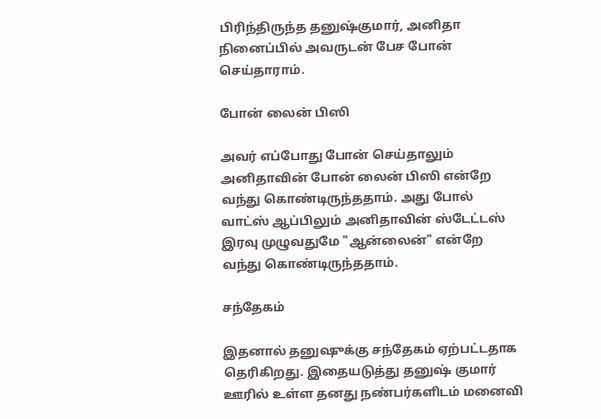பிரிந்திருந்த தனுஷ்குமார், அனிதா நினைப்பில் அவருடன் பேச போன் செய்தாராம்.

போன் லைன் பிஸி

அவர் எப்போது போன் செய்தாலும் அனிதாவின் போன் லைன் பிஸி என்றே வந்து கொண்டிருந்ததாம். அது போல் வாட்ஸ் ஆப்பிலும் அனிதாவின் ஸ்டேட்டஸ் இரவு முழுவதுமே "ஆன்லைன்" என்றே வந்து கொண்டிருந்ததாம்.

சந்தேகம்

இதனால் தனுஷுக்கு சந்தேகம் ஏற்பட்டதாக தெரிகிறது. இதையடுத்து தனுஷ் குமார் ஊரில் உள்ள தனது நண்பர்களிடம் மனைவி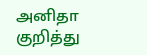அனிதா குறித்து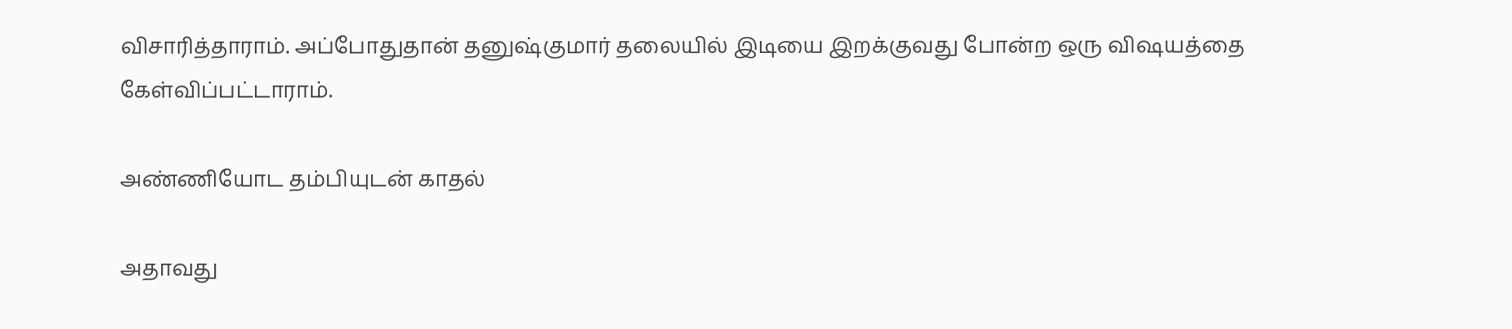விசாரித்தாராம். அப்போதுதான் தனுஷ்குமார் தலையில் இடியை இறக்குவது போன்ற ஒரு விஷயத்தை கேள்விப்பட்டாராம்.

அண்ணியோட தம்பியுடன் காதல்

அதாவது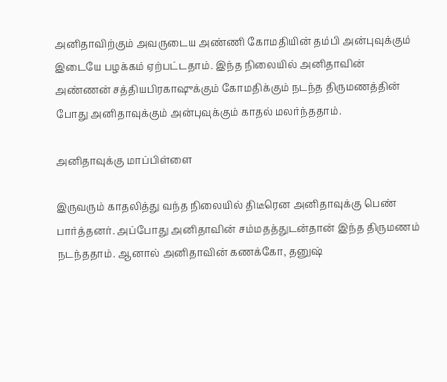அனிதாவிற்கும் அவருடைய அண்ணி கோமதியின் தம்பி அன்புவுக்கும் இடையே பழக்கம் ஏற்பட்டதாம். இந்த நிலையில் அனிதாவின் அண்ணன் சத்தியபிரகாஷுக்கும் கோமதிக்கும் நடந்த திருமணத்தின் போது அனிதாவுக்கும் அன்புவுக்கும் காதல் மலர்ந்ததாம்.

அனிதாவுக்கு மாப்பிள்ளை

இருவரும் காதலித்து வந்த நிலையில் திடீரென அனிதாவுக்கு பெண் பார்த்தனர். அப்போது அனிதாவின் சம்மதத்துடன்தான் இந்த திருமணம் நடந்ததாம். ஆனால் அனிதாவின் கணக்கோ, தனுஷ்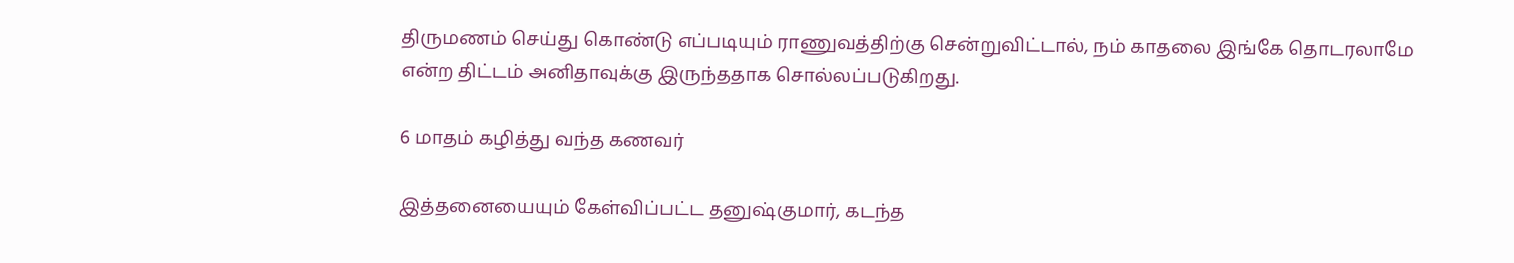திருமணம் செய்து கொண்டு எப்படியும் ராணுவத்திற்கு சென்றுவிட்டால், நம் காதலை இங்கே தொடரலாமே என்ற திட்டம் அனிதாவுக்கு இருந்ததாக சொல்லப்படுகிறது.

6 மாதம் கழித்து வந்த கணவர்

இத்தனையையும் கேள்விப்பட்ட தனுஷ்குமார், கடந்த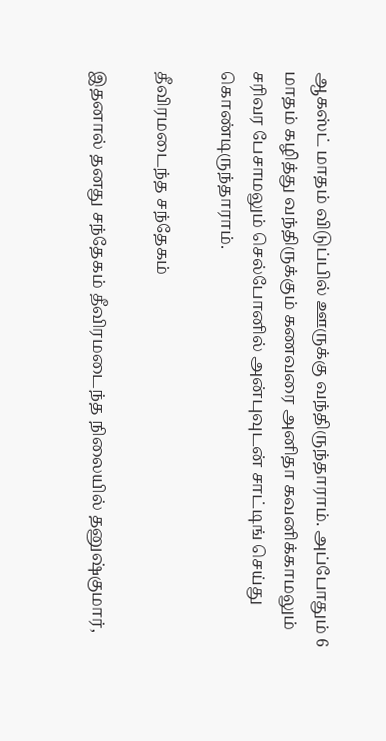ஆகஸ்ட் மாதம் விடுப்பில் ஊருக்கு வந்திருந்தாராம். அப்போதும் 6 மாதம் கழித்து வந்திருக்கும் கணவரை அனிதா கவனிக்காமலும் சரிவர பேசாமலும் செல்போனில் அன்புவுடன் சாட்டிங் செய்து கொண்டிருந்தாராம்.

தீவிரமடைந்த சந்தேகம்

இதனால் தனது சந்தேகம் தீவிரமடைந்த நிலையில் தனுஷ்குமார்,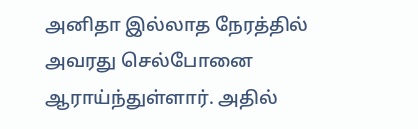அனிதா இல்லாத நேரத்தில் அவரது செல்போனை ஆராய்ந்துள்ளார். அதில்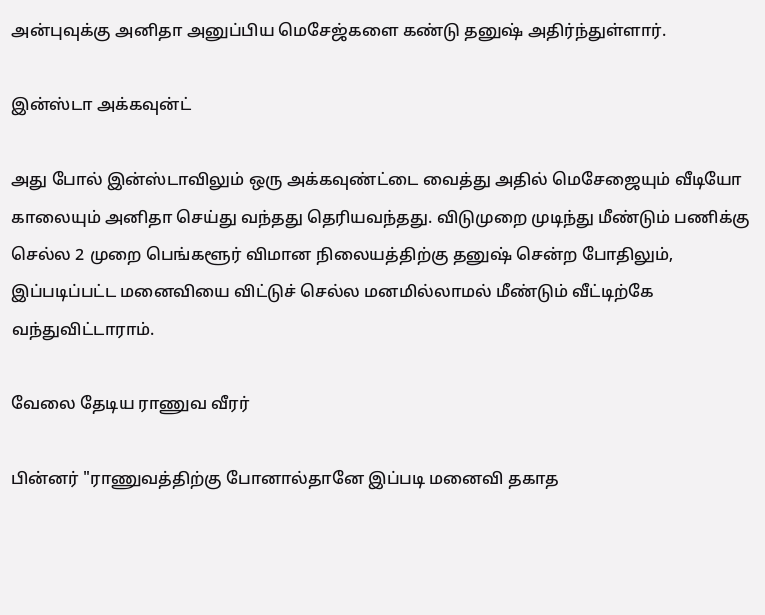அன்புவுக்கு அனிதா அனுப்பிய மெசேஜ்களை கண்டு தனுஷ் அதிர்ந்துள்ளார்.

இன்ஸ்டா அக்கவுன்ட்

அது போல் இன்ஸ்டாவிலும் ஒரு அக்கவுண்ட்டை வைத்து அதில் மெசேஜையும் வீடியோ காலையும் அனிதா செய்து வந்தது தெரியவந்தது. விடுமுறை முடிந்து மீண்டும் பணிக்கு செல்ல 2 முறை பெங்களூர் விமான நிலையத்திற்கு தனுஷ் சென்ற போதிலும், இப்படிப்பட்ட மனைவியை விட்டுச் செல்ல மனமில்லாமல் மீண்டும் வீட்டிற்கே வந்துவிட்டாராம்.

வேலை தேடிய ராணுவ வீரர்

பின்னர் "ராணுவத்திற்கு போனால்தானே இப்படி மனைவி தகாத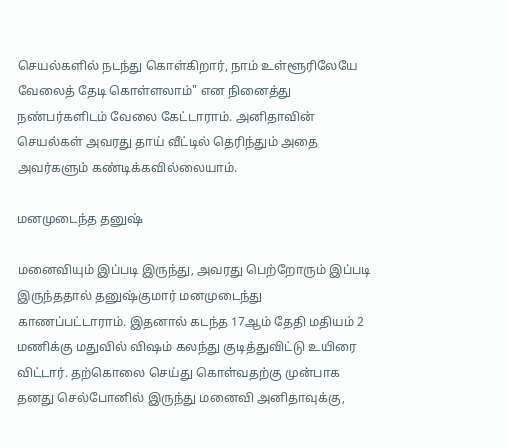செயல்களில் நடந்து கொள்கிறார், நாம் உள்ளூரிலேயே வேலைத் தேடி கொள்ளலாம்" என நினைத்து நண்பர்களிடம் வேலை கேட்டாராம். அனிதாவின் செயல்கள் அவரது தாய் வீட்டில் தெரிந்தும் அதை அவர்களும் கண்டிக்கவில்லையாம்.

மனமுடைந்த தனுஷ்

மனைவியும் இப்படி இருந்து, அவரது பெற்றோரும் இப்படி இருந்ததால் தனுஷ்குமார் மனமுடைந்து காணப்பட்டாராம். இதனால் கடந்த 17ஆம் தேதி மதியம் 2 மணிக்கு மதுவில் விஷம் கலந்து குடித்துவிட்டு உயிரை விட்டார். தற்கொலை செய்து கொள்வதற்கு முன்பாக தனது செல்போனில் இருந்து மனைவி அனிதாவுக்கு,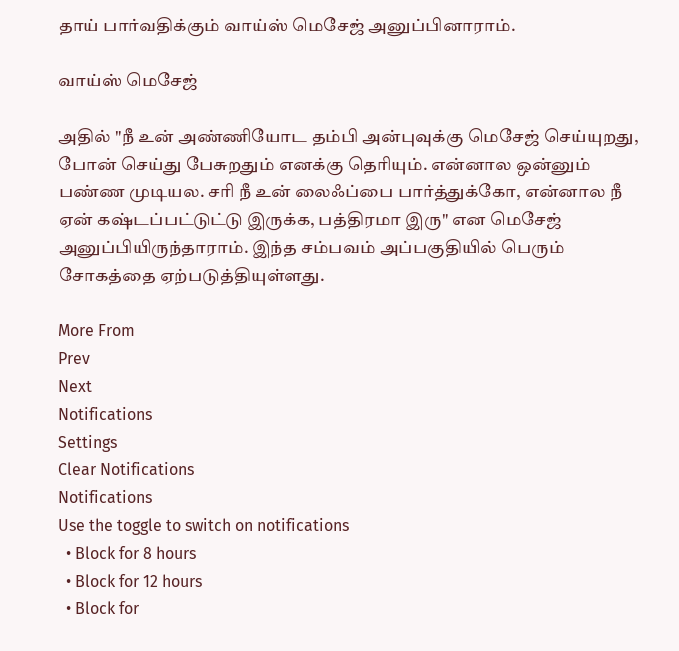தாய் பார்வதிக்கும் வாய்ஸ் மெசேஜ் அனுப்பினாராம்.

வாய்ஸ் மெசேஜ்

அதில் "நீ உன் அண்ணியோட தம்பி அன்புவுக்கு மெசேஜ் செய்யுறது, போன் செய்து பேசுறதும் எனக்கு தெரியும். என்னால ஒன்னும் பண்ண முடியல. சரி நீ உன் லைஃப்பை பார்த்துக்கோ, என்னால நீ ஏன் கஷ்டப்பட்டுட்டு இருக்க, பத்திரமா இரு" என மெசேஜ் அனுப்பியிருந்தாராம். இந்த சம்பவம் அப்பகுதியில் பெரும் சோகத்தை ஏற்படுத்தியுள்ளது.

More From
Prev
Next
Notifications
Settings
Clear Notifications
Notifications
Use the toggle to switch on notifications
  • Block for 8 hours
  • Block for 12 hours
  • Block for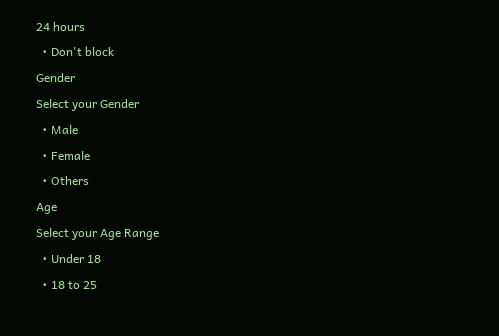24 hours
  • Don't block
Gender
Select your Gender
  • Male
  • Female
  • Others
Age
Select your Age Range
  • Under 18
  • 18 to 25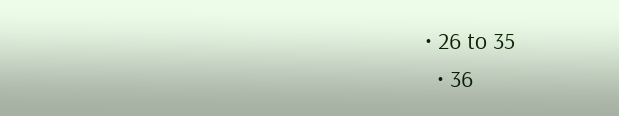• 26 to 35
  • 36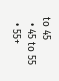to 45
  • 45 to 55
  • 55+